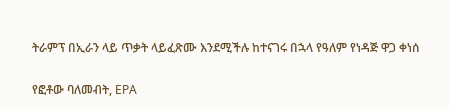ትራምፕ በኢራን ላይ ጥቃት ላይፈጽሙ እንደሚችሉ ከተናገሩ በኋላ የዓለም የነዳጅ ዋጋ ቀነሰ

የፎቶው ባለመብት, EPA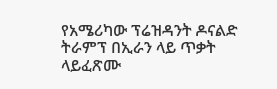የአሜሪካው ፕሬዝዳንት ዶናልድ ትራምፕ በኢራን ላይ ጥቃት ላይፈጽሙ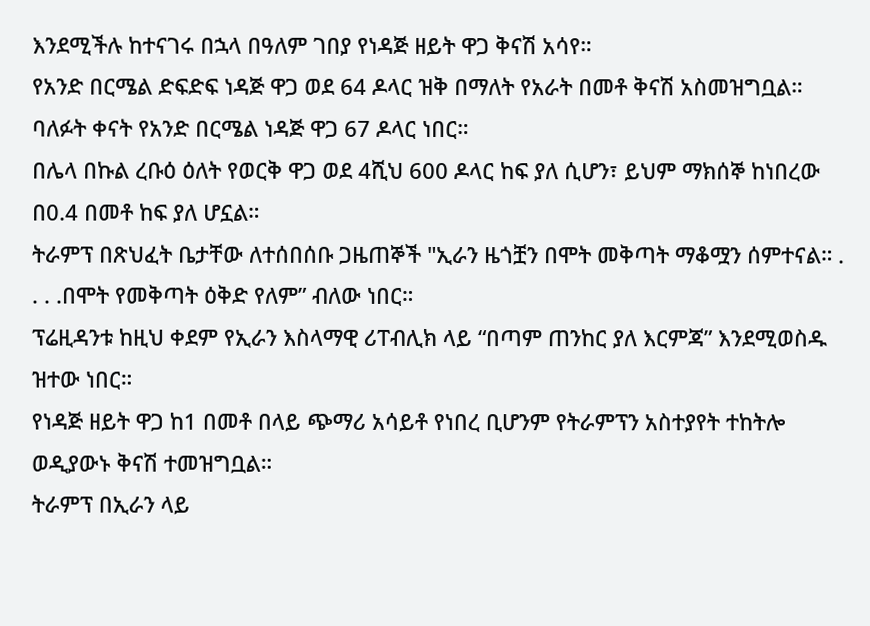እንደሚችሉ ከተናገሩ በኋላ በዓለም ገበያ የነዳጅ ዘይት ዋጋ ቅናሽ አሳየ።
የአንድ በርሜል ድፍድፍ ነዳጅ ዋጋ ወደ 64 ዶላር ዝቅ በማለት የአራት በመቶ ቅናሽ አስመዝግቧል።
ባለፉት ቀናት የአንድ በርሜል ነዳጅ ዋጋ 67 ዶላር ነበር።
በሌላ በኩል ረቡዕ ዕለት የወርቅ ዋጋ ወደ 4ሺህ 600 ዶላር ከፍ ያለ ሲሆን፣ ይህም ማክሰኞ ከነበረው በ0.4 በመቶ ከፍ ያለ ሆኗል።
ትራምፕ በጽህፈት ቤታቸው ለተሰበሰቡ ጋዜጠኞች "ኢራን ዜጎቿን በሞት መቅጣት ማቆሟን ሰምተናል። . . . .በሞት የመቅጣት ዕቅድ የለም” ብለው ነበር።
ፕሬዚዳንቱ ከዚህ ቀደም የኢራን እስላማዊ ሪፐብሊክ ላይ “በጣም ጠንከር ያለ እርምጃ” እንደሚወስዱ ዝተው ነበር።
የነዳጅ ዘይት ዋጋ ከ1 በመቶ በላይ ጭማሪ አሳይቶ የነበረ ቢሆንም የትራምፕን አስተያየት ተከትሎ ወዲያውኑ ቅናሽ ተመዝግቧል።
ትራምፕ በኢራን ላይ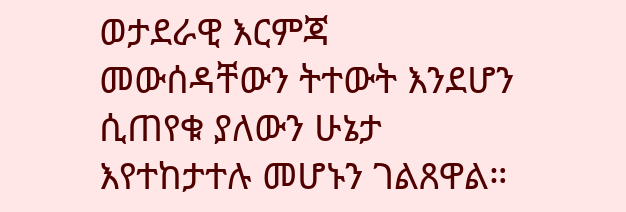ወታደራዊ እርምጃ መውሰዳቸውን ትተውት እንደሆን ሲጠየቁ ያለውን ሁኔታ እየተከታተሉ መሆኑን ገልጸዋል።